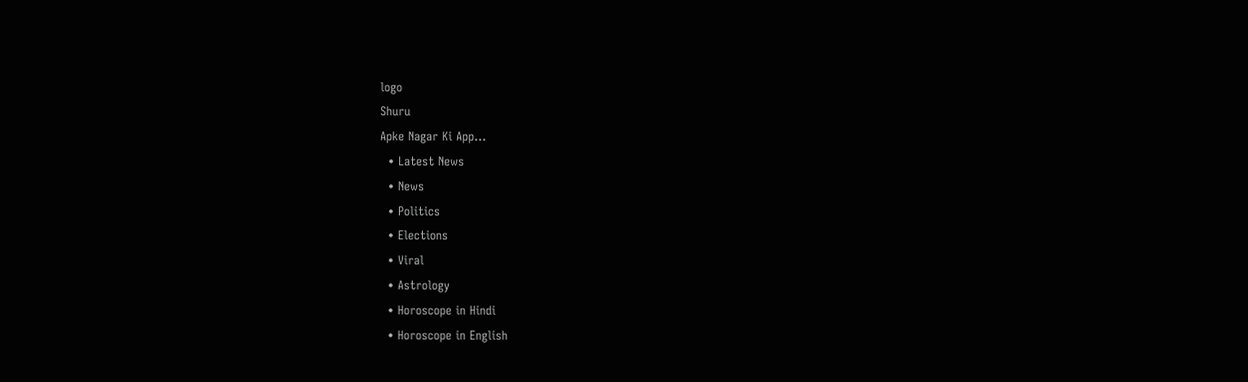logo
Shuru
Apke Nagar Ki App…
  • Latest News
  • News
  • Politics
  • Elections
  • Viral
  • Astrology
  • Horoscope in Hindi
  • Horoscope in English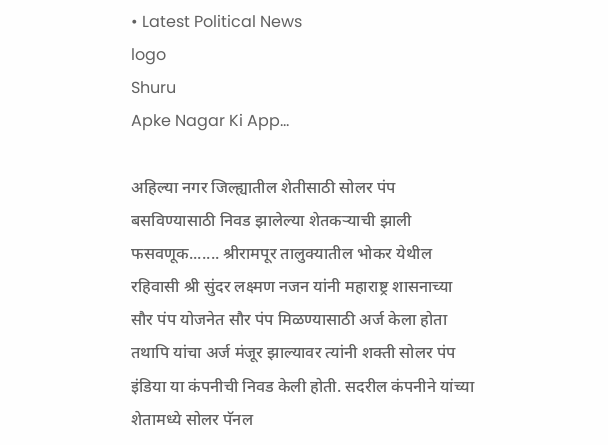• Latest Political News
logo
Shuru
Apke Nagar Ki App…

अहिल्या नगर जिल्ह्यातील शेतीसाठी सोलर पंप बसविण्यासाठी निवड झालेल्या शेतकऱ्याची झाली फसवणूक....... श्रीरामपूर तालुक्यातील भोकर येथील रहिवासी श्री सुंदर लक्ष्मण नजन यांनी महाराष्ट्र शासनाच्या सौर पंप योजनेत सौर पंप मिळण्यासाठी अर्ज केला होता तथापि यांचा अर्ज मंजूर झाल्यावर त्यांनी शक्ती सोलर पंप इंडिया या कंपनीची निवड केली होती. सदरील कंपनीने यांच्या शेतामध्ये सोलर पॅनल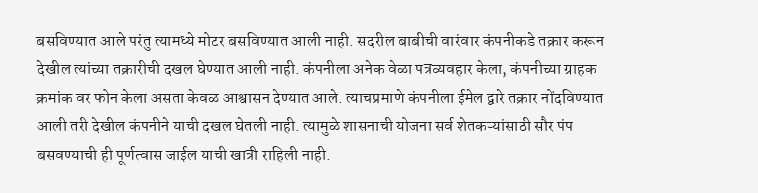बसविण्यात आले परंतु त्यामध्ये मोटर बसविण्यात आली नाही. सदरील बाबीची वारंवार कंपनीकडे तक्रार करून देखील त्यांच्या तक्रारीची दखल घेण्यात आली नाही. कंपनीला अनेक वेळा पत्रव्यवहार केला, कंपनीच्या ग्राहक क्रमांक वर फोन केला असता केवळ आश्वासन देण्यात आले. त्याचप्रमाणे कंपनीला ईमेल द्वारे तक्रार नोंदविण्यात आली तरी देखील कंपनीने याची दखल घेतली नाही. त्यामुळे शासनाची योजना सर्व शेतकऱ्यांसाठी सौर पंप बसवण्याची ही पूर्णत्वास जाईल याची खात्री राहिली नाही.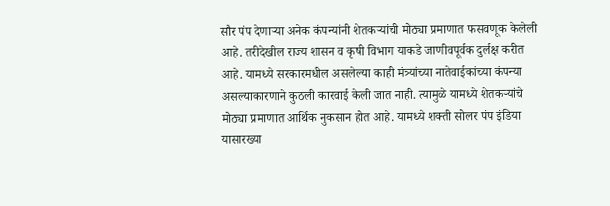सौर पंप देणाऱ्या अनेक कंपन्यांनी शेतकऱ्यांची मोठ्या प्रमाणात फसवणूक केलेली आहे. तरीदेखील राज्य शासन व कृषी विभाग याकडे जाणीवपूर्वक दुर्लक्ष करीत आहे. यामध्ये सरकारमधील असलेल्या काही मंत्र्यांच्या नातेवाईकांच्या कंपन्या असल्याकारणाने कुठली कारवाई केली जात नाही. त्यामुळे यामध्ये शेतकऱ्यांचे मोठ्या प्रमाणात आर्थिक नुकसान होत आहे. यामध्ये शक्ती सोलर पंप इंडिया यासारख्या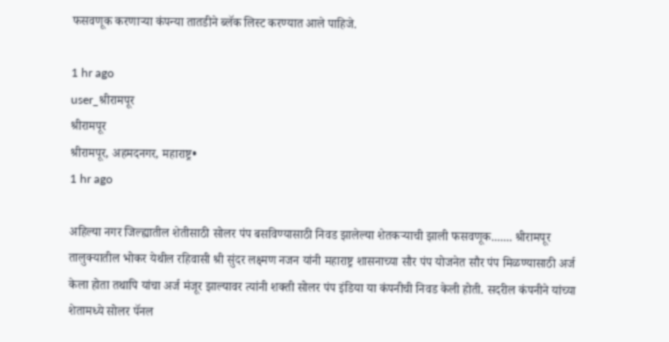फसवणूक करणाऱ्या कंपन्या तातडीने ब्लॅक लिस्ट करण्यात आले पाहिजे.

1 hr ago
user_श्रीरामपूर
श्रीरामपूर
श्रीरामपूर, अहमदनगर, महाराष्ट्र•
1 hr ago

अहिल्या नगर जिल्ह्यातील शेतीसाठी सोलर पंप बसविण्यासाठी निवड झालेल्या शेतकऱ्याची झाली फसवणूक....... श्रीरामपूर तालुक्यातील भोकर येथील रहिवासी श्री सुंदर लक्ष्मण नजन यांनी महाराष्ट्र शासनाच्या सौर पंप योजनेत सौर पंप मिळण्यासाठी अर्ज केला होता तथापि यांचा अर्ज मंजूर झाल्यावर त्यांनी शक्ती सोलर पंप इंडिया या कंपनीची निवड केली होती. सदरील कंपनीने यांच्या शेतामध्ये सोलर पॅनल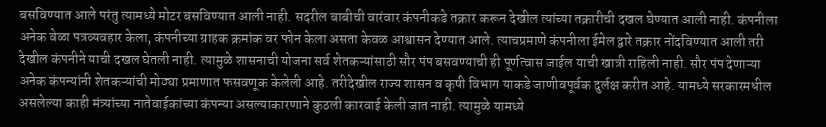बसविण्यात आले परंतु त्यामध्ये मोटर बसविण्यात आली नाही. सदरील बाबीची वारंवार कंपनीकडे तक्रार करून देखील त्यांच्या तक्रारीची दखल घेण्यात आली नाही. कंपनीला अनेक वेळा पत्रव्यवहार केला, कंपनीच्या ग्राहक क्रमांक वर फोन केला असता केवळ आश्वासन देण्यात आले. त्याचप्रमाणे कंपनीला ईमेल द्वारे तक्रार नोंदविण्यात आली तरी देखील कंपनीने याची दखल घेतली नाही. त्यामुळे शासनाची योजना सर्व शेतकऱ्यांसाठी सौर पंप बसवण्याची ही पूर्णत्वास जाईल याची खात्री राहिली नाही. सौर पंप देणाऱ्या अनेक कंपन्यांनी शेतकऱ्यांची मोठ्या प्रमाणात फसवणूक केलेली आहे. तरीदेखील राज्य शासन व कृषी विभाग याकडे जाणीवपूर्वक दुर्लक्ष करीत आहे. यामध्ये सरकारमधील असलेल्या काही मंत्र्यांच्या नातेवाईकांच्या कंपन्या असल्याकारणाने कुठली कारवाई केली जात नाही. त्यामुळे यामध्ये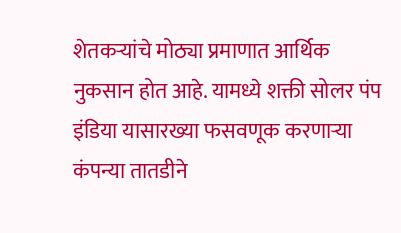शेतकऱ्यांचे मोठ्या प्रमाणात आर्थिक नुकसान होत आहे. यामध्ये शक्ती सोलर पंप इंडिया यासारख्या फसवणूक करणाऱ्या कंपन्या तातडीने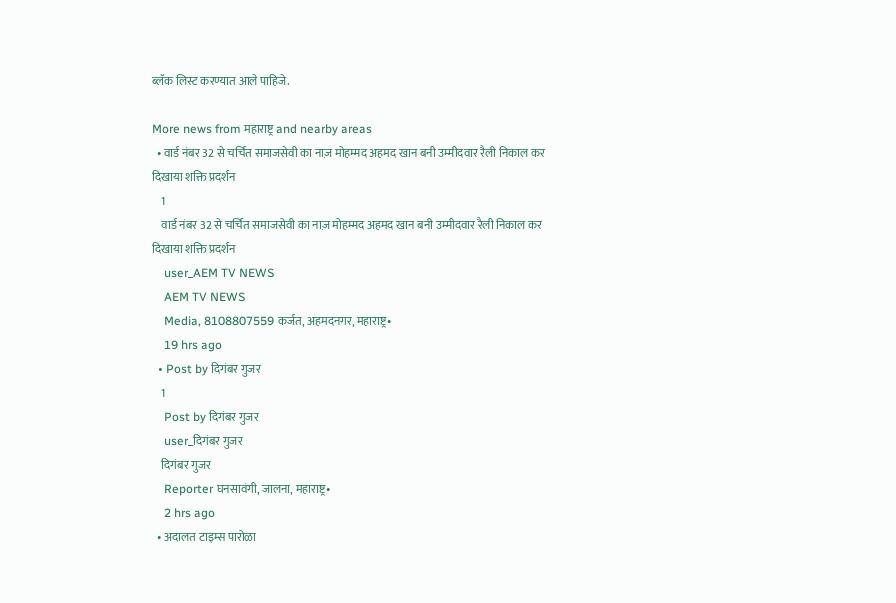ब्लॅक लिस्ट करण्यात आले पाहिजे.

More news from महाराष्ट्र and nearby areas
  • वार्ड नंबर 32 से चर्चित समाजसेवी का नाज़ मोहम्मद अहमद खान बनी उम्मीदवार रैली निकाल कर दिखाया शक्ति प्रदर्शन
    1
    वार्ड नंबर 32 से चर्चित समाजसेवी का नाज़ मोहम्मद अहमद खान बनी उम्मीदवार रैली निकाल कर दिखाया शक्ति प्रदर्शन
    user_AEM TV NEWS
    AEM TV NEWS
    Media, 8108807559 कर्जत, अहमदनगर, महाराष्ट्र•
    19 hrs ago
  • Post by दिगंबर गुजर
    1
    Post by दिगंबर गुजर
    user_दिगंबर गुजर
    दिगंबर गुजर
    Reporter घनसावंगी, जालना, महाराष्ट्र•
    2 hrs ago
  • अदालत टाइम्स पारोळा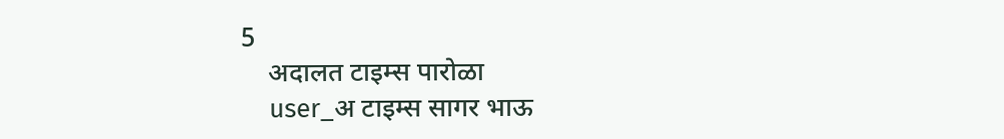5
    अदालत टाइम्स पारोळा
    user_अ टाइम्स सागर भाऊ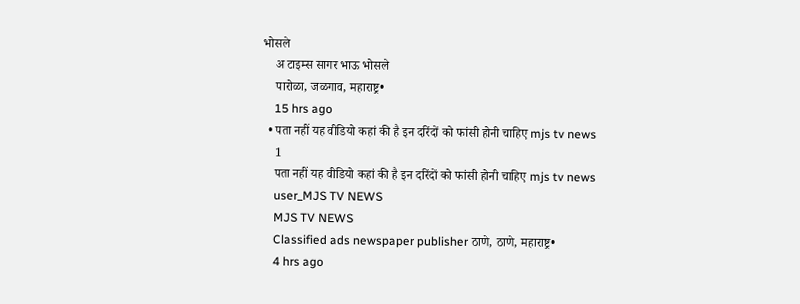भोसले
    अ टाइम्स सागर भाऊ भोसले
    पारोळा, जळगाव, महाराष्ट्र•
    15 hrs ago
  • पता नहीं यह वीडियो कहां की है इन दरिंदों को फांसी होनी चाहिए mjs tv news
    1
    पता नहीं यह वीडियो कहां की है इन दरिंदों को फांसी होनी चाहिए mjs tv news
    user_MJS TV NEWS
    MJS TV NEWS
    Classified ads newspaper publisher ठाणे, ठाणे, महाराष्ट्र•
    4 hrs ago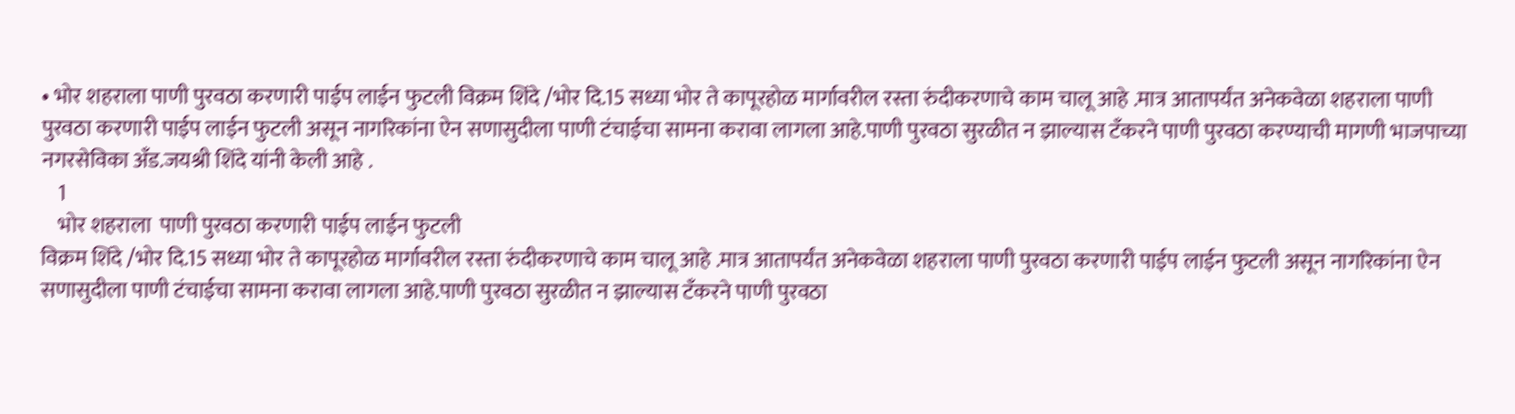• भोर शहराला पाणी पुरवठा करणारी पाईप लाईन फुटली विक्रम शिंदे /भोर दि.15 सध्या भोर ते कापूरहोळ मार्गावरील रस्ता रुंदीकरणाचे काम चालू आहे .मात्र आतापर्यंत अनेकवेळा शहराला पाणी पुरवठा करणारी पाईप लाईन फुटली असून नागरिकांना ऐन सणासुदीला पाणी टंचाईचा सामना करावा लागला आहे.पाणी पुरवठा सुरळीत न झाल्यास टँकरने पाणी पुरवठा करण्याची मागणी भाजपाच्या नगरसेविका अँड.जयश्री शिंदे यांनी केली आहे .
    1
    भोर शहराला  पाणी पुरवठा करणारी पाईप लाईन फुटली
विक्रम शिंदे /भोर दि.15 सध्या भोर ते कापूरहोळ मार्गावरील रस्ता रुंदीकरणाचे काम चालू आहे .मात्र आतापर्यंत अनेकवेळा शहराला पाणी पुरवठा करणारी पाईप लाईन फुटली असून नागरिकांना ऐन सणासुदीला पाणी टंचाईचा सामना करावा लागला आहे.पाणी पुरवठा सुरळीत न झाल्यास टँकरने पाणी पुरवठा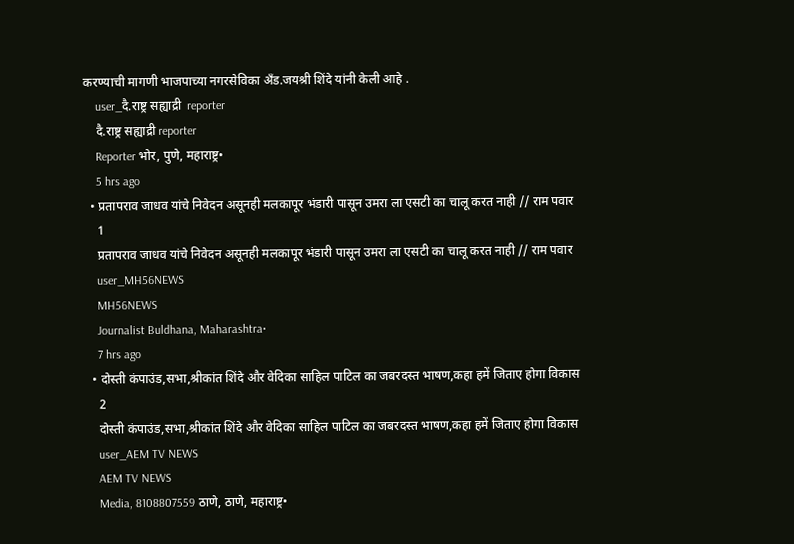करण्याची मागणी भाजपाच्या नगरसेविका अँड.जयश्री शिंदे यांनी केली आहे .
    user_दै.राष्ट्र सह्याद्री  reporter
    दै.राष्ट्र सह्याद्री reporter
    Reporter भोर, पुणे, महाराष्ट्र•
    5 hrs ago
  • प्रतापराव जाधव यांचे निवेदन असूनही मलकापूर भंडारी पासून उमरा ला एसटी का चालू करत नाही // राम पवार
    1
    प्रतापराव जाधव यांचे निवेदन असूनही मलकापूर भंडारी पासून उमरा ला एसटी का चालू करत नाही // राम पवार
    user_MH56NEWS
    MH56NEWS
    Journalist Buldhana, Maharashtra•
    7 hrs ago
  • दोस्ती कंपाउंड,सभा,श्रीकांत शिंदे और वेदिका साहिल पाटिल का जबरदस्त भाषण,कहा हमें जिताए होगा विकास
    2
    दोस्ती कंपाउंड,सभा,श्रीकांत शिंदे और वेदिका साहिल पाटिल का जबरदस्त भाषण,कहा हमें जिताए होगा विकास
    user_AEM TV NEWS
    AEM TV NEWS
    Media, 8108807559 ठाणे, ठाणे, महाराष्ट्र•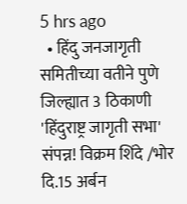5 hrs ago
  • हिंदु जनजागृती समितीच्या वतीने पुणे जिल्ह्यात 3 ठिकाणी 'हिंदुराष्ट्र जागृती सभा' संपन्न! विक्रम शिंदे /भोर दि.15 अर्बन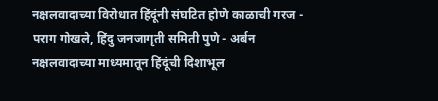नक्षलवादाच्या विरोधात हिंदूंनी संघटित होणे काळाची गरज - पराग गोखले, हिंदु जनजागृती समिती पुणे - अर्बन नक्षलवादाच्या माध्यमातून हिंदूंची दिशाभूल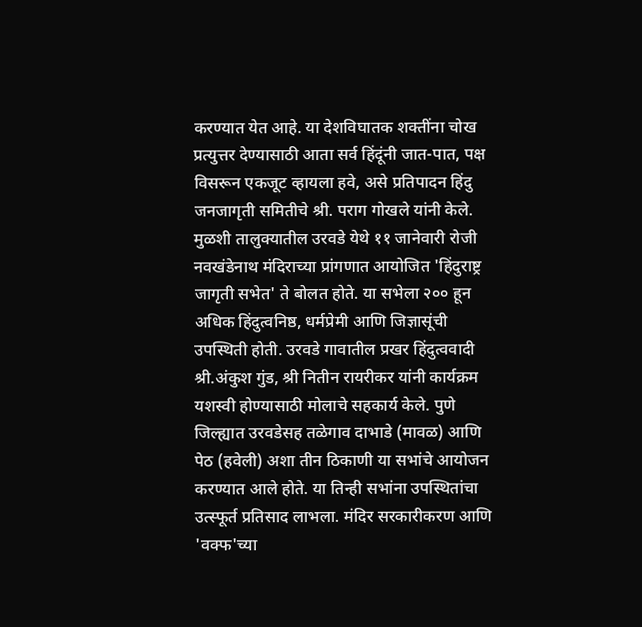करण्यात येत आहे. या देशविघातक शक्तींना चोख प्रत्युत्तर देण्यासाठी आता सर्व हिंदूंनी जात-पात, पक्ष विसरून एकजूट व्हायला हवे, असे प्रतिपादन हिंदु जनजागृती समितीचे श्री. पराग गोखले यांनी केले. मुळशी तालुक्यातील उरवडे येथे ११ जानेवारी रोजी नवखंडेनाथ मंदिराच्या प्रांगणात आयोजित 'हिंदुराष्ट्र जागृती सभेत' ते बोलत होते. या सभेला २०० हून अधिक हिंदुत्वनिष्ठ, धर्मप्रेमी आणि जिज्ञासूंची उपस्थिती होती. उरवडे गावातील प्रखर हिंदुत्ववादी श्री.अंकुश गुंड, श्री नितीन रायरीकर यांनी कार्यक्रम यशस्वी होण्यासाठी मोलाचे सहकार्य केले. पुणे जिल्ह्यात उरवडेसह तळेगाव दाभाडे (मावळ) आणि पेठ (हवेली) अशा तीन ठिकाणी या सभांचे आयोजन करण्यात आले होते. या तिन्ही सभांना उपस्थितांचा उत्स्फूर्त प्रतिसाद लाभला. मंदिर सरकारीकरण आणि 'वक्फ'च्या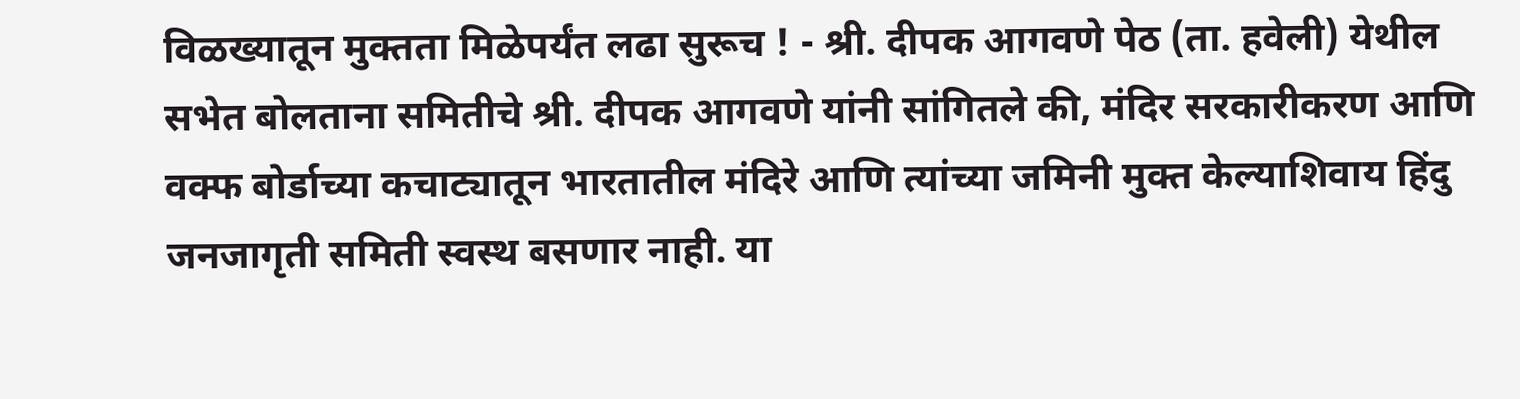विळख्यातून मुक्तता मिळेपर्यंत लढा सुरूच ! - श्री. दीपक आगवणे पेठ (ता. हवेली) येथील सभेत बोलताना समितीचे श्री. दीपक आगवणे यांनी सांगितले की, मंदिर सरकारीकरण आणि वक्फ बोर्डाच्या कचाट्यातून भारतातील मंदिरे आणि त्यांच्या जमिनी मुक्त केल्याशिवाय हिंदु जनजागृती समिती स्वस्थ बसणार नाही. या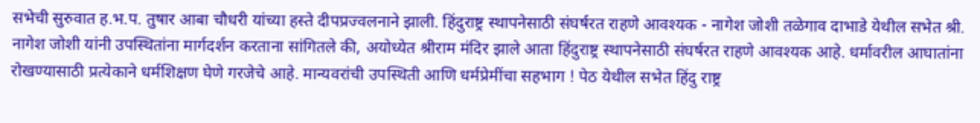सभेची सुरुवात ह.भ.प. तुषार आबा चौधरी यांच्या हस्ते दीपप्रज्वलनाने झाली. हिंदुराष्ट्र स्थापनेसाठी संघर्षरत राहणे आवश्यक - नागेश जोशी तळेगाव दाभाडे येथील सभेत श्री. नागेश जोशी यांनी उपस्थितांना मार्गदर्शन करताना सांगितले की, अयोध्येत श्रीराम मंदिर झाले आता हिंदुराष्ट्र स्थापनेसाठी संघर्षरत राहणे आवश्यक आहे. धर्मावरील आघातांना रोखण्यासाठी प्रत्येकाने धर्मशिक्षण घेणे गरजेचे आहे. मान्यवरांची उपस्थिती आणि धर्मप्रेमींचा सहभाग ! पेठ येथील सभेत हिंदु राष्ट्र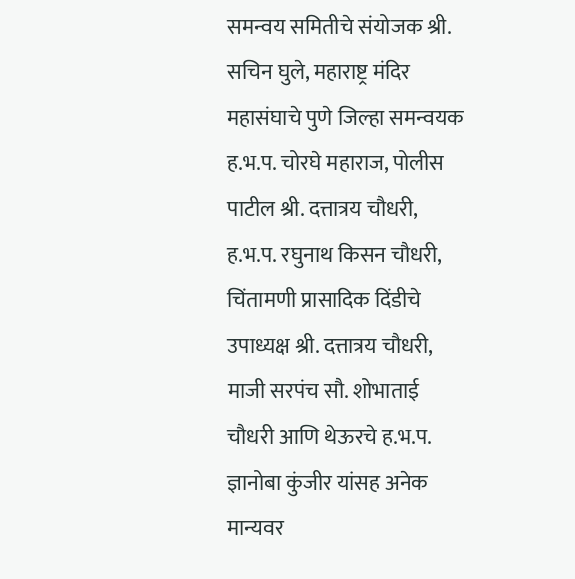समन्वय समितीचे संयोजक श्री. सचिन घुले, महाराष्ट्र मंदिर महासंघाचे पुणे जिल्हा समन्वयक ह.भ.प. चोरघे महाराज, पोलीस पाटील श्री. दत्तात्रय चौधरी, ह.भ.प. रघुनाथ किसन चौधरी, चिंतामणी प्रासादिक दिंडीचे उपाध्यक्ष श्री. दत्तात्रय चौधरी, माजी सरपंच सौ. शोभाताई चौधरी आणि थेऊरचे ह.भ.प. ज्ञानोबा कुंजीर यांसह अनेक मान्यवर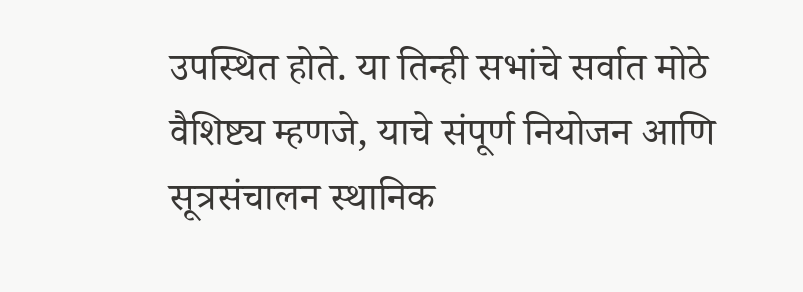उपस्थित होते. या तिन्ही सभांचे सर्वात मोठे वैशिष्ट्य म्हणजे, याचे संपूर्ण नियोजन आणि सूत्रसंचालन स्थानिक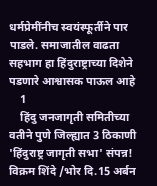धर्मप्रेमींनीच स्वयंस्फूर्तीने पार पाडले. समाजातील वाढता सहभाग हा हिंदुराष्ट्राच्या दिशेने पडणारे आश्वासक पाऊल आहे
    1
    हिंदु जनजागृती समितीच्या वतीने पुणे जिल्ह्यात 3 ठिकाणी 'हिंदुराष्ट्र जागृती सभा' संपन्न!
विक्रम शिंदे /भोर दि.15 अर्बन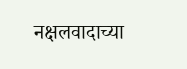नक्षलवादाच्या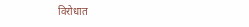विरोधात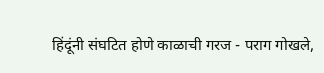हिंदूंनी संघटित होणे काळाची गरज - पराग गोखले,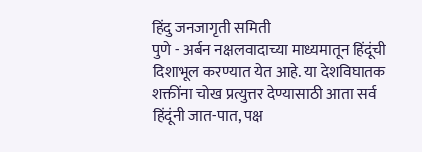हिंदु जनजागृती समिती
पुणे - अर्बन नक्षलवादाच्या माध्यमातून हिंदूंची दिशाभूल करण्यात येत आहे. या देशविघातक शक्तींना चोख प्रत्युत्तर देण्यासाठी आता सर्व हिंदूंनी जात-पात, पक्ष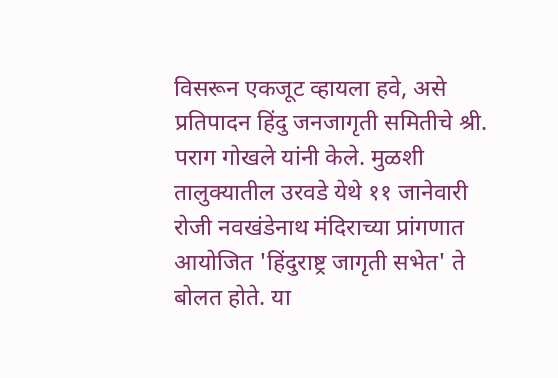विसरून एकजूट व्हायला हवे, असे प्रतिपादन हिंदु जनजागृती समितीचे श्री. पराग गोखले यांनी केले. मुळशी तालुक्यातील उरवडे येथे ११ जानेवारी रोजी नवखंडेनाथ मंदिराच्या प्रांगणात आयोजित 'हिंदुराष्ट्र जागृती सभेत' ते बोलत होते. या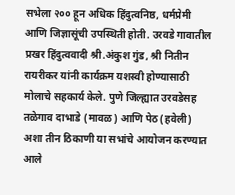सभेला २०० हून अधिक हिंदुत्वनिष्ठ, धर्मप्रेमी आणि जिज्ञासूंची उपस्थिती होती. उरवडे गावातील प्रखर हिंदुत्ववादी श्री.अंकुश गुंड, श्री नितीन रायरीकर यांनी कार्यक्रम यशस्वी होण्यासाठी मोलाचे सहकार्य केले. पुणे जिल्ह्यात उरवडेसह तळेगाव दाभाडे (मावळ) आणि पेठ (हवेली) अशा तीन ठिकाणी या सभांचे आयोजन करण्यात आले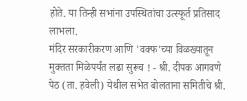होते. या तिन्ही सभांना उपस्थितांचा उत्स्फूर्त प्रतिसाद लाभला.
मंदिर सरकारीकरण आणि 'वक्फ'च्या विळख्यातून मुक्तता मिळेपर्यंत लढा सुरूच ! - श्री. दीपक आगवणे
पेठ (ता. हवेली) येथील सभेत बोलताना समितीचे श्री.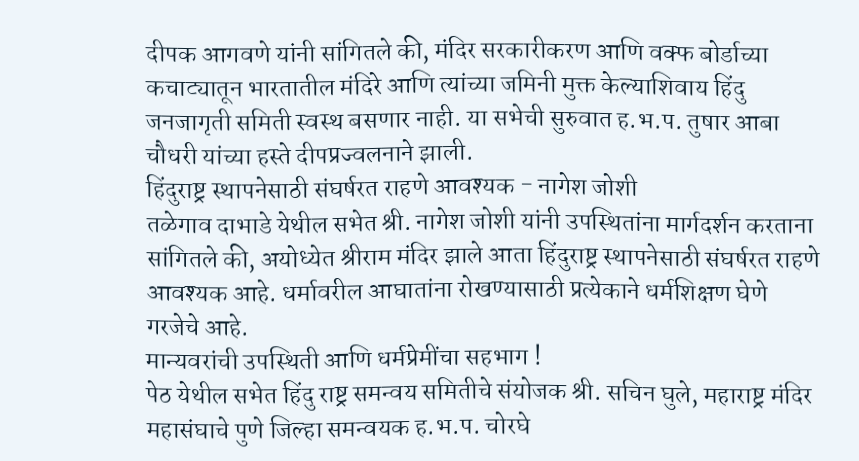दीपक आगवणे यांनी सांगितले की, मंदिर सरकारीकरण आणि वक्फ बोर्डाच्या कचाट्यातून भारतातील मंदिरे आणि त्यांच्या जमिनी मुक्त केल्याशिवाय हिंदु जनजागृती समिती स्वस्थ बसणार नाही. या सभेची सुरुवात ह.भ.प. तुषार आबा चौधरी यांच्या हस्ते दीपप्रज्वलनाने झाली.
हिंदुराष्ट्र स्थापनेसाठी संघर्षरत राहणे आवश्यक - नागेश जोशी
तळेगाव दाभाडे येथील सभेत श्री. नागेश जोशी यांनी उपस्थितांना मार्गदर्शन करताना सांगितले की, अयोध्येत श्रीराम मंदिर झाले आता हिंदुराष्ट्र स्थापनेसाठी संघर्षरत राहणे आवश्यक आहे. धर्मावरील आघातांना रोखण्यासाठी प्रत्येकाने धर्मशिक्षण घेणे गरजेचे आहे.
मान्यवरांची उपस्थिती आणि धर्मप्रेमींचा सहभाग !
पेठ येथील सभेत हिंदु राष्ट्र समन्वय समितीचे संयोजक श्री. सचिन घुले, महाराष्ट्र मंदिर महासंघाचे पुणे जिल्हा समन्वयक ह.भ.प. चोरघे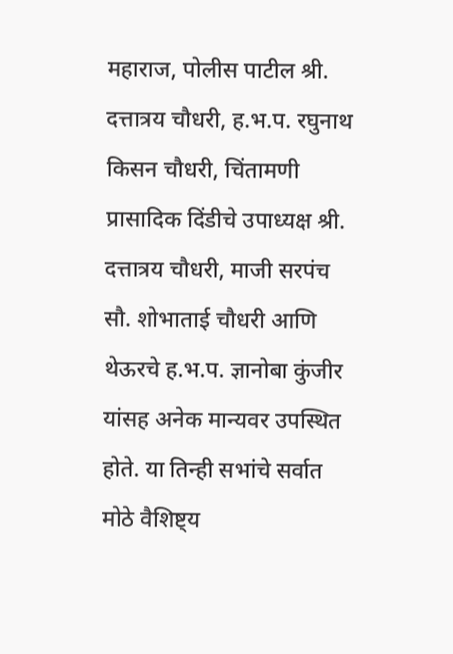महाराज, पोलीस पाटील श्री. दत्तात्रय चौधरी, ह.भ.प. रघुनाथ किसन चौधरी, चिंतामणी प्रासादिक दिंडीचे उपाध्यक्ष श्री. दत्तात्रय चौधरी, माजी सरपंच सौ. शोभाताई चौधरी आणि थेऊरचे ह.भ.प. ज्ञानोबा कुंजीर यांसह अनेक मान्यवर उपस्थित होते. या तिन्ही सभांचे सर्वात मोठे वैशिष्ट्य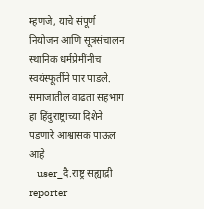म्हणजे, याचे संपूर्ण नियोजन आणि सूत्रसंचालन स्थानिक धर्मप्रेमींनीच स्वयंस्फूर्तीने पार पाडले. समाजातील वाढता सहभाग हा हिंदुराष्ट्राच्या दिशेने पडणारे आश्वासक पाऊल आहे
    user_दै.राष्ट्र सह्याद्री  reporter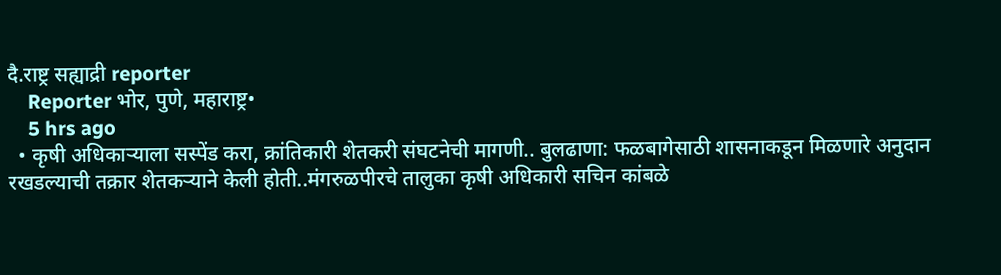दै.राष्ट्र सह्याद्री reporter
    Reporter भोर, पुणे, महाराष्ट्र•
    5 hrs ago
  • कृषी अधिकाऱ्याला सस्पेंड करा, क्रांतिकारी शेतकरी संघटनेची मागणी.. बुलढाणा: फळबागेसाठी शासनाकडून मिळणारे अनुदान रखडल्याची तक्रार शेतकऱ्याने केली होती..मंगरुळपीरचे तालुका कृषी अधिकारी सचिन कांबळे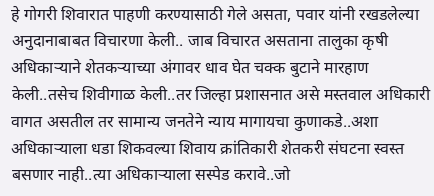हे गोगरी शिवारात पाहणी करण्यासाठी गेले असता, पवार यांनी रखडलेल्या अनुदानाबाबत विचारणा केली.. जाब विचारत असताना तालुका कृषी अधिकाऱ्याने शेतकऱ्याच्या अंगावर धाव घेत चक्क बुटाने मारहाण केली..तसेच शिवीगाळ केली..तर जिल्हा प्रशासनात असे मस्तवाल अधिकारी वागत असतील तर सामान्य जनतेने न्याय मागायचा कुणाकडे..अशा अधिकाऱ्याला धडा शिकवल्या शिवाय क्रांतिकारी शेतकरी संघटना स्वस्त बसणार नाही..त्या अधिकाऱ्याला सस्पेड करावे..जो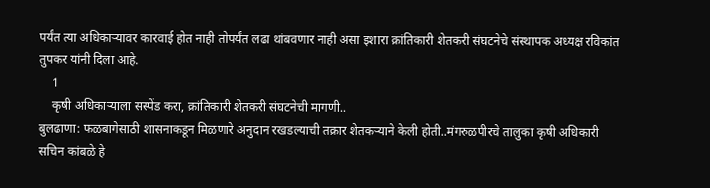पर्यंत त्या अधिकाऱ्यावर कारवाई होत नाही तोपर्यंत लढा थांबवणार नाही असा इशारा क्रांतिकारी शेतकरी संघटनेचे संस्थापक अध्यक्ष रविकांत तुपकर यांनी दिला आहे.
    1
    कृषी अधिकाऱ्याला सस्पेंड करा, क्रांतिकारी शेतकरी संघटनेची मागणी..
बुलढाणा: फळबागेसाठी शासनाकडून मिळणारे अनुदान रखडल्याची तक्रार शेतकऱ्याने केली होती..मंगरुळपीरचे तालुका कृषी अधिकारी सचिन कांबळे हे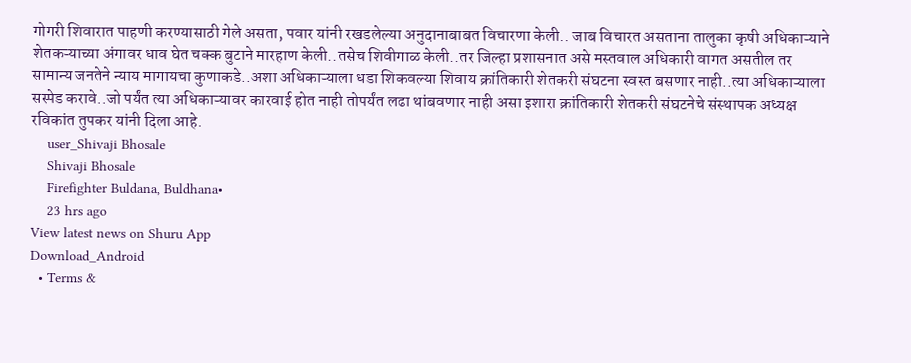गोगरी शिवारात पाहणी करण्यासाठी गेले असता, पवार यांनी रखडलेल्या अनुदानाबाबत विचारणा केली.. जाब विचारत असताना तालुका कृषी अधिकाऱ्याने शेतकऱ्याच्या अंगावर धाव घेत चक्क बुटाने मारहाण केली..तसेच शिवीगाळ केली..तर जिल्हा प्रशासनात असे मस्तवाल अधिकारी वागत असतील तर सामान्य जनतेने न्याय मागायचा कुणाकडे..अशा अधिकाऱ्याला धडा शिकवल्या शिवाय क्रांतिकारी शेतकरी संघटना स्वस्त बसणार नाही..त्या अधिकाऱ्याला सस्पेड करावे..जो पर्यंत त्या अधिकाऱ्यावर कारवाई होत नाही तोपर्यंत लढा थांबवणार नाही असा इशारा क्रांतिकारी शेतकरी संघटनेचे संस्थापक अध्यक्ष रविकांत तुपकर यांनी दिला आहे.
    user_Shivaji Bhosale
    Shivaji Bhosale
    Firefighter Buldana, Buldhana•
    23 hrs ago
View latest news on Shuru App
Download_Android
  • Terms &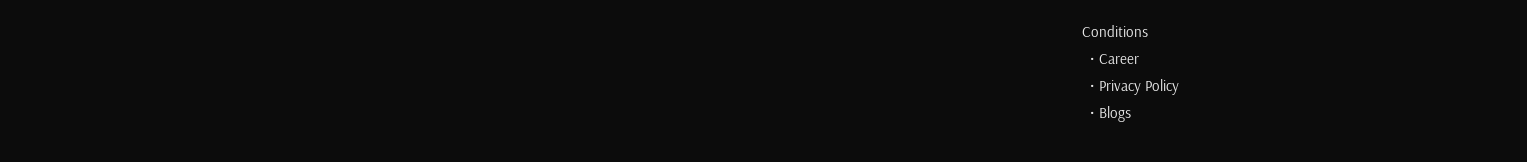Conditions
  • Career
  • Privacy Policy
  • Blogs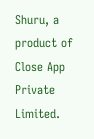Shuru, a product of Close App Private Limited.